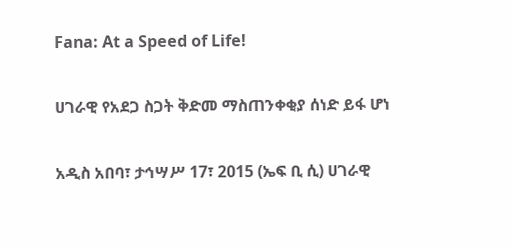Fana: At a Speed of Life!

ሀገራዊ የአደጋ ስጋት ቅድመ ማስጠንቀቂያ ሰነድ ይፋ ሆነ

አዲስ አበባ፣ ታኅሣሥ 17፣ 2015 (ኤፍ ቢ ሲ) ሀገራዊ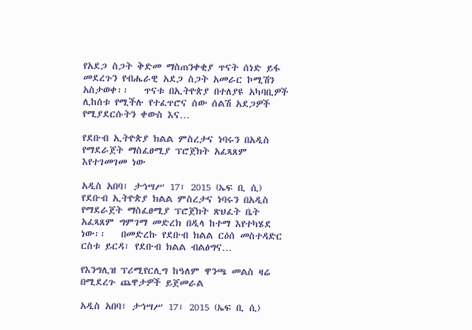የአደጋ ስጋት ቅድመ ማስጠንቀቂያ ጥናት ሰነድ ይፋ መደረጉን የብሔራዊ አደጋ ስጋት አመራር ኮሚሽን አስታወቀ፡፡   ጥናቱ በኢትዮጵያ በተለያዩ አካባቢዎች ሊከሰቱ የሚችሉ የተፈጥሮና ሰው ሰልሽ አደጋዎች የሚያደርሱትን ቀውስ እና…

የደቡብ ኢትዮጵያ ክልል ምስረታና ነባሩን በአዲስ የማደራጀት ማስፈፀሚያ ፕሮጀክት አፈጻጸም እየተገመገመ ነው

አዲስ አበባ፣ ታኅሣሥ 17፣ 2015 (ኤፍ ቢ ሲ) የደቡብ ኢትዮጵያ ክልል ምስረታና ነባሩን በአዲስ የማደራጀት ማስፈፀሚያ ፕሮጀክት ጽህፈት ቤት አፈጻጸም ግምገማ መድረክ በዲላ ከተማ እየተካሄደ ነው፡፡   በመድረኩ የደቡብ ክልል ርዕሰ መስተዳድር ርስቱ ይርዳ፣ የደቡብ ክልል ብልፅግና…

የእንግሊዝ ፕሪሚየርሊግ ከዓለም ዋንጫ መልስ ዛሬ በሚደረጉ ጨዋታዎች ይጀመራል

አዲስ አበባ፣ ታኅሣሥ 17፣ 2015 (ኤፍ ቢ ሲ)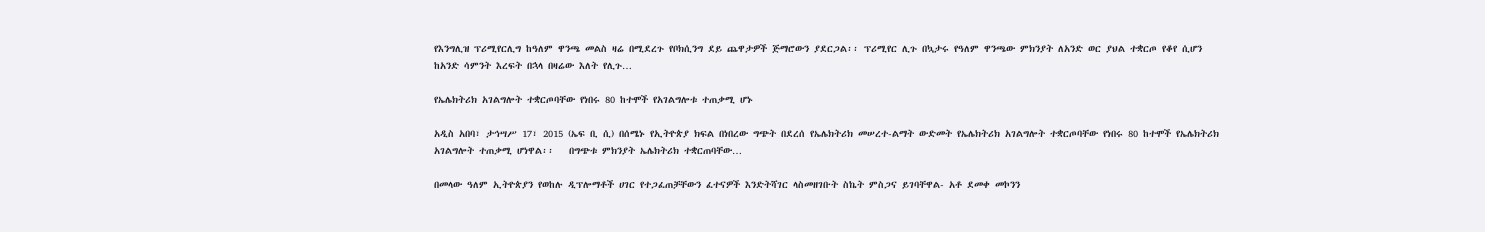የእንግሊዝ ፕሪሚየርሊግ ከዓለም ዋንጫ መልስ ዛሬ በሚደረጉ የቦክሲንግ ደይ ጨዋታዎች ጅማሮውን ያደርጋል፡፡ ፕሪሚየር ሊጉ በኳታሩ የዓለም ዋንጫው ምክንያት ለአንድ ወር ያህል ተቋርጦ የቆየ ሲሆን ከአንድ ሳምንት እረፍት በኋላ በዛሬው እለት የሊጉ…

የኤሌክትሪክ አገልግሎት ተቋርጦባቸው የነበሩ 80 ከተሞች የአገልግሎቱ ተጠቃሚ ሆኑ

አዲስ አበባ፣ ታኅሣሥ 17፣ 2015 (ኤፍ ቢ ሲ) በሰሜኑ የኢትዮጵያ ክፍል በነበረው ግጭት በደረሰ የኤሌክትሪክ መሠረተ-ልማት ውድመት የኤሌክትሪክ አገልግሎት ተቋርጦባቸው የነበሩ 80 ከተሞች የኤሌክትሪክ አገልግሎት ተጠቃሚ ሆነዋል፡፡   በግጭቱ ምክንያት ኤሌክትሪክ ተቋርጠባቸው…

በመላው ዓለም ኢትዮጵያን የወከሉ ዲፕሎማቶች ሀገር የተጋፈጠቻቸውን ፈተናዎች እንድትሻገር ላስመዘገቡት ስኬት ምስጋና ይገባቸዋል- አቶ ደመቀ መኮንን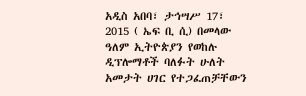አዲስ አበባ፣ ታኅሣሥ 17፣ 2015 ( ኤፍ ቢ ሲ) በመላው ዓለም ኢትዮጵያን የወከሉ ዲፕሎማቶች ባለፉት ሁለት አመታት ሀገር የተጋፈጠቻቸውን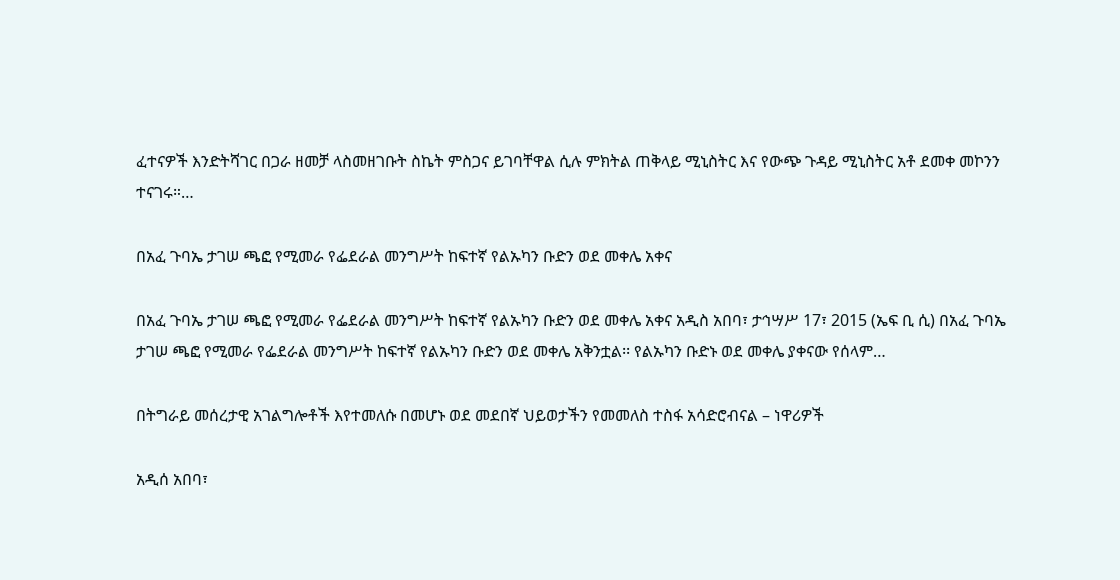ፈተናዎች እንድትሻገር በጋራ ዘመቻ ላስመዘገቡት ስኬት ምስጋና ይገባቸዋል ሲሉ ምክትል ጠቅላይ ሚኒስትር እና የውጭ ጉዳይ ሚኒስትር አቶ ደመቀ መኮንን ተናገሩ።…

በአፈ ጉባኤ ታገሠ ጫፎ የሚመራ የፌደራል መንግሥት ከፍተኛ የልኡካን ቡድን ወደ መቀሌ አቀና

በአፈ ጉባኤ ታገሠ ጫፎ የሚመራ የፌደራል መንግሥት ከፍተኛ የልኡካን ቡድን ወደ መቀሌ አቀና አዲስ አበባ፣ ታኅሣሥ 17፣ 2015 (ኤፍ ቢ ሲ) በአፈ ጉባኤ ታገሠ ጫፎ የሚመራ የፌደራል መንግሥት ከፍተኛ የልኡካን ቡድን ወደ መቀሌ አቅንቷል፡፡ የልኡካን ቡድኑ ወደ መቀሌ ያቀናው የሰላም…

በትግራይ መሰረታዊ አገልግሎቶች እየተመለሱ በመሆኑ ወደ መደበኛ ህይወታችን የመመለስ ተስፋ አሳድሮብናል – ነዋሪዎች

አዲሰ አበባ፣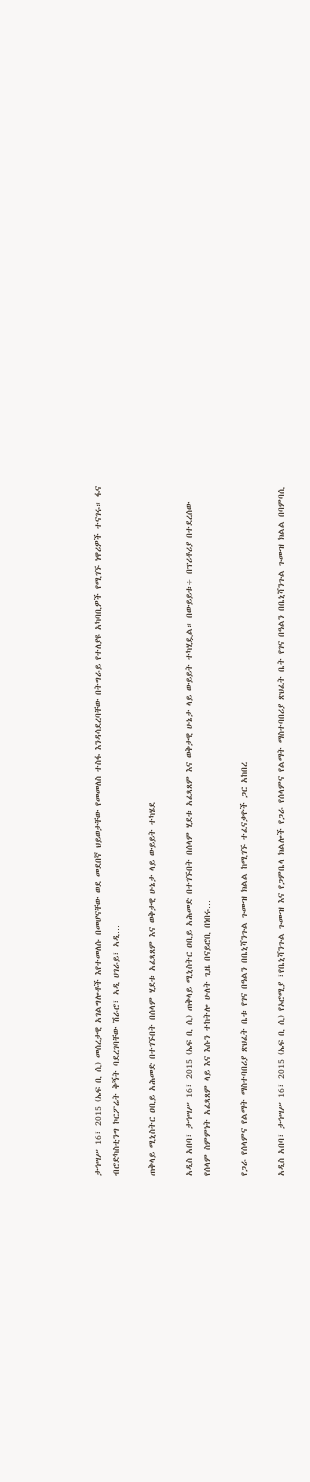ታኅሣሥ 16፣ 2015 (ኤፍ ቢ ሲ) መሰረታዊ አገልግሎቶች እየተመለሱ በመሆናቸው ወደ መደበኛ ህይወታቸው የመመለስ ተስፋ እንዳሳደረባቸው በትግራይ የተለያዩ አካባቢዎች የሚገኙ ነዋሪዎች ተናገሩ። ፋና ብሮድካስቲንግ ኮርፖሬት ቅኝት ባደረገባቸው ሽራሮ፣ ኣዲ ሀገራይ፣ ኣዲ…

ጠቅላይ ሚኒስትር ዐቢይ አሕመድ በተገኙበት በሰላም ሂደቱ አፈጻጸም እና ወቅታዊ ሁኔታ ላይ ውይይት ተካሄደ

አዲስ አበባ፣ ታኅሣሥ 16፣ 2015 (ኤፍ ቢ ሲ) ጠቅላይ ሚኒስትር ዐቢይ አሕመድ በተገኙበት በሰላም ሂደቱ አፈጻጸም እና ወቅታዊ ሁኔታ ላይ ውይይት ተካሂዷል። በውይይቱ÷ በፕሪቶሪያ በተደረሰው የሰላም ስምምነት አፈጻጸም ላይ እና እሱን ተከትሎ ሁለት ጊዜ በናይሮቢ በነበሩ…

የጋራ የሰላምና የልማት ማስተባበሪያ ጽህፈት ቤቱ የገና በዓልን በቤኒሻንጉል ጉሙዝ ክልል ከሚገኙ ተፈናቃዮች ጋር አከበረ

አዲስ አበባ፣ ታኅሣሥ 16፣ 2015 (ኤፍ ቢ ሲ) የኦሮሚያ ፣የቤኒሻንጉል ጉሙዝ እና የጋምቤላ ክልሎች የጋራ የሰላምና የልማት ማስተባበሪያ ጽህፈት ቤት የገና በዓልን በቤኒሻንጉል ጉሙዝ ክልል በባምባሲ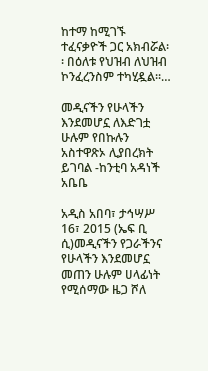ከተማ ከሚገኙ ተፈናቃዮች ጋር አክብሯል፡፡ በዕለቱ የህዝብ ለህዝብ ኮንፈረንስም ተካሂዷል፡፡…

መዲናችን የሁላችን እንደመሆኗ ለእድገቷ ሁሉም የበኩሉን አስተዋጽኦ ሊያበረክት ይገባል -ከንቲባ አዳነች አቤቤ

አዲስ አበባ፣ ታኅሣሥ 16፣ 2015 (ኤፍ ቢ ሲ)መዲናችን የጋራችንና የሁላችን እንደመሆኗ መጠን ሁሉም ሀላፊነት የሚሰማው ዜጋ ሾለ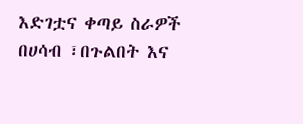እድገቷና ቀጣይ ስራዎች በሀሳብ ፣በጉልበት እና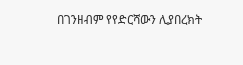በገንዘብም የየድርሻውን ሊያበረክት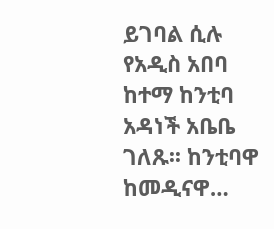ይገባል ሲሉ የአዲስ አበባ ከተማ ከንቲባ አዳነች አቤቤ ገለጹ፡፡ ከንቲባዋ ከመዲናዋ…